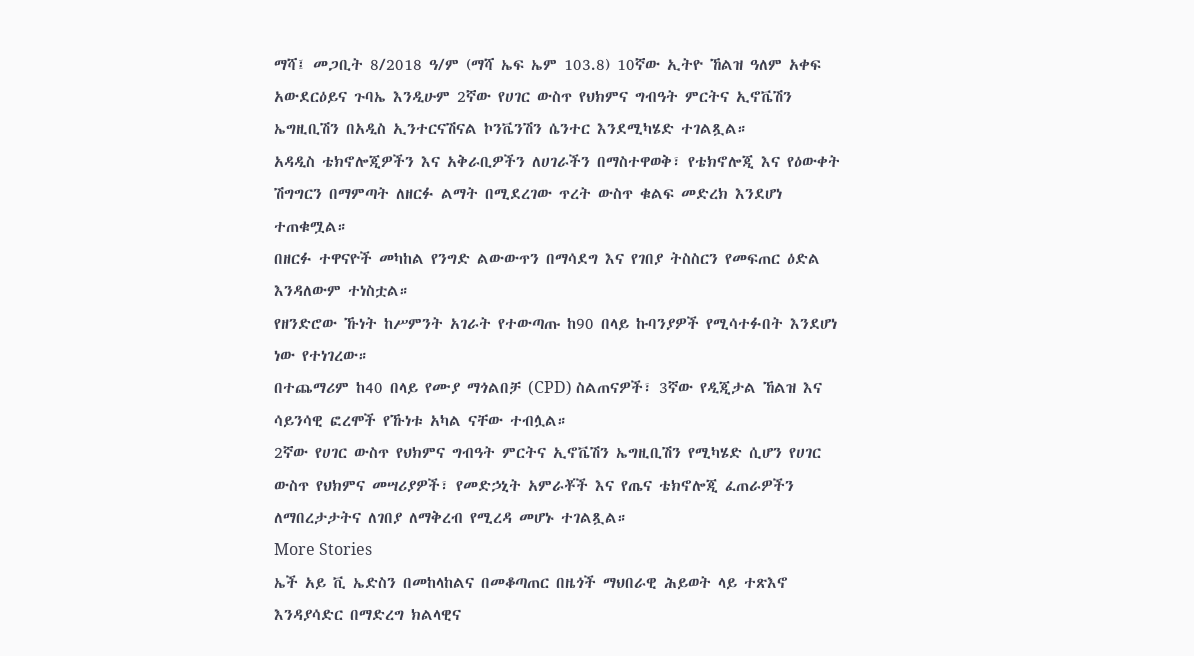ማሻ፤ መጋቢት 8/2018 ዓ/ም (ማሻ ኤፍ ኤም 103.8) 10ኛው ኢትዮ ኸልዝ ዓለም አቀፍ አውደርዕይና ጉባኤ እንዲሁም 2ኛው የሀገር ውስጥ የህክምና ግብዓት ምርትና ኢኖቬሽን ኤግዚቢሽን በአዲስ ኢንተርናሽናል ኮንቬንሽን ሴንተር እንደሚካሄድ ተገልጿል።
አዳዲስ ቴክኖሎጂዎችን እና አቅራቢዎችን ለሀገራችን በማስተዋወቅ፣ የቴክኖሎጂ እና የዕውቀት ሽግግርን በማምጣት ለዘርፉ ልማት በሚደረገው ጥረት ውስጥ ቁልፍ መድረክ እንደሆነ ተጠቁሟል።
በዘርፉ ተዋናዮች መካከል የንግድ ልውውጥን በማሳደግ እና የገበያ ትስስርን የመፍጠር ዕድል እንዳለውም ተነስቷል።
የዘንድሮው ኹነት ከሥምንት አገራት የተውጣጡ ከ90 በላይ ኩባንያዎች የሚሳተፉበት እንደሆነ ነው የተነገረው።
በተጨማሪም ከ40 በላይ የሙያ ማጎልበቻ (CPD) ስልጠናዎች፣ 3ኛው የዲጂታል ኸልዝ እና ሳይንሳዊ ፎረሞች የኹነቱ አካል ናቸው ተብሏል።
2ኛው የሀገር ውስጥ የህክምና ግብዓት ምርትና ኢኖቬሽን ኤግዚቢሽን የሚካሄድ ሲሆን የሀገር ውስጥ የህክምና መሣሪያዎች፣ የመድኃኒት አምራቾች እና የጤና ቴክኖሎጂ ፈጠራዎችን ለማበረታታትና ለገበያ ለማቅረብ የሚረዳ መሆኑ ተገልጿል።
More Stories
ኤች አይ ቪ ኤድስን በመከላከልና በመቆጣጠር በዜጎች ማህበራዊ ሕይወት ላይ ተጽእኖ እንዳያሳድር በማድረግ ክልላዊና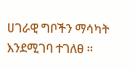ሀገራዊ ግቦችን ማሳካት እንደሚገባ ተገለፀ ።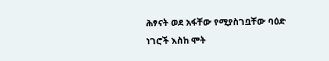ሕፃናት ወደ አፋቸው የሚያስገቧቸው ባዕድ ነገሮች እስከ ሞት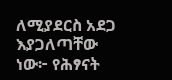ለሚያደርስ አደጋ እያጋለጣቸው ነው፦ የሕፃናት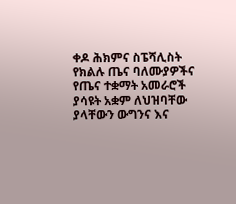ቀዶ ሕክምና ስፔሻሊስት
የክልሉ ጤና ባለሙያዎችና የጤና ተቋማት አመራሮች ያሳዩት አቋም ለህዝባቸው ያላቸውን ውግንና እና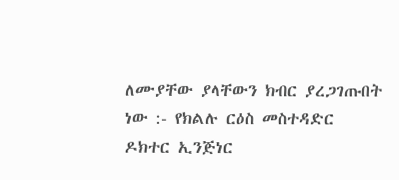ለሙያቸው ያላቸውን ክብር ያረጋገጡበት ነው :- የክልሉ ርዕስ መስተዳድር ዶክተር ኢንጅነር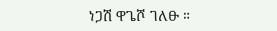ነጋሽ ዋጌሾ ገለፁ ።